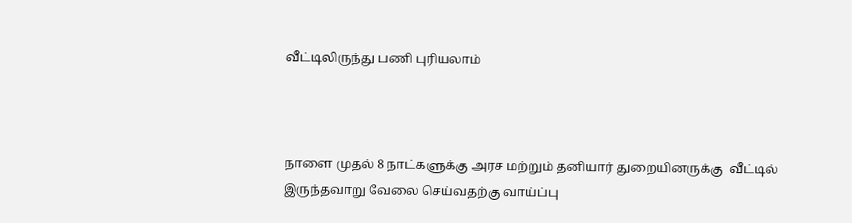வீட்டிலிருந்து பணி புரியலாம்



நாளை முதல் 8 நாட்களுக்கு அரச மற்றும் தனியார் துறையினருக்கு  வீட்டில் இருந்தவாறு வேலை செய்வதற்கு வாய்ப்பு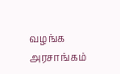வழங்க அரசாங்கம்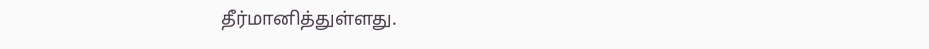தீர்மானித்துள்ளது.